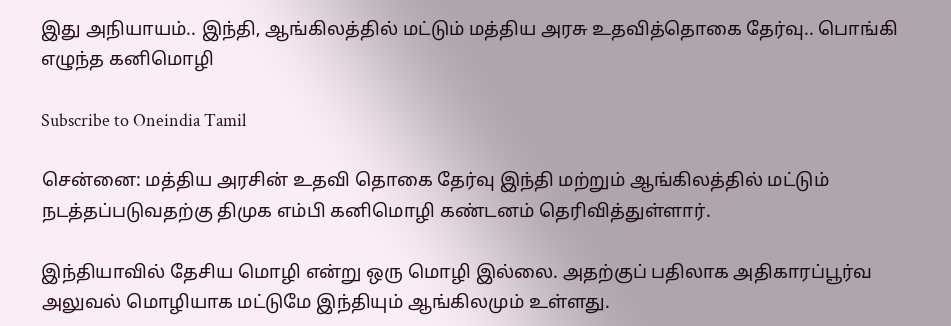இது அநியாயம்.. இந்தி, ஆங்கிலத்தில் மட்டும் மத்திய அரசு உதவித்தொகை தேர்வு.. பொங்கி எழுந்த கனிமொழி

Subscribe to Oneindia Tamil

சென்னை: மத்திய அரசின் உதவி தொகை தேர்வு இந்தி மற்றும் ஆங்கிலத்தில் மட்டும் நடத்தப்படுவதற்கு திமுக எம்பி கனிமொழி கண்டனம் தெரிவித்துள்ளார்.

இந்தியாவில் தேசிய மொழி என்று ஒரு மொழி இல்லை. அதற்குப் பதிலாக அதிகாரப்பூர்வ அலுவல் மொழியாக மட்டுமே இந்தியும் ஆங்கிலமும் உள்ளது.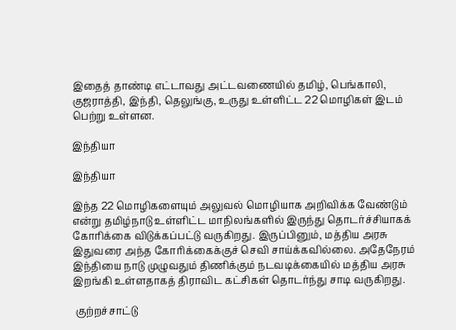இதைத் தாண்டி எட்டாவது அட்டவணையில் தமிழ், பெங்காலி, குஜராத்தி, இந்தி, தெலுங்கு, உருது உள்ளிட்ட 22 மொழிகள் இடம் பெற்று உள்ளன.

இந்தியா

இந்தியா

இந்த 22 மொழிகளையும் அலுவல் மொழியாக அறிவிக்க வேண்டும் என்று தமிழ்நாடு உள்ளிட்ட மாநிலங்களில் இருந்து தொடர்ச்சியாகக் கோரிக்கை விடுக்கப்பட்டு வருகிறது. இருப்பினும், மத்திய அரசு இதுவரை அந்த கோரிக்கைக்குச் செவி சாய்க்கவில்லை. அதேநேரம் இந்தியை நாடு முழுவதும் திணிக்கும் நடவடிக்கையில் மத்திய அரசு இறங்கி உள்ளதாகத் திராவிட கட்சிகள் தொடர்ந்து சாடி வருகிறது.

 குற்றச்சாட்டு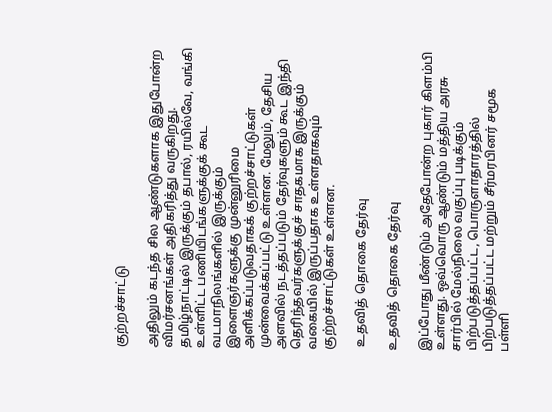குற்றச்சாட்டு

அதிலும் கடந்த சில ஆண்டுகளாக இதுபோன்ற விமர்சனங்கள் அதிகரித்து வருகிறது. தமிழ்நாட்டில் இருக்கும் தபால், ரயில்வே, வங்கி உள்ளிட்ட பணியிடங்களுக்குக் கூட வடமாநிலங்களில் இருக்கும் இளைஞர்களுக்கு முன்னுரிமை அளிக்கப்படுவதாகக் குற்றச்சாட்டுகள் முன்வைக்கப்பட்டு உள்ளன. மேலும், தேசிய அளவில் நடத்தப்படும் தேர்வுகளும் கூட இந்தி தெரிந்தவர்களுக்குச் சாதகமாக இருக்கும் வகையில் இருப்பதாக உள்ளதாகவும் குற்றச்சாட்டுகள் உள்ளன.

 உதவித் தொகை தேர்வு

உதவித் தொகை தேர்வு

இப்போது மீண்டும் அதேபோன்ற புகார் கிளம்பி உள்ளது. ஒவ்வொரு ஆண்டும் மத்திய அரசு சார்பில் மேல்நிலை வகுப்பு படிக்கும் பிற்படுத்தப்பட்ட, பொருளாதாரத்தில் பிற்படுத்தப்பட்ட மற்றும் சீர்மரபினர் சமூக பள்ளி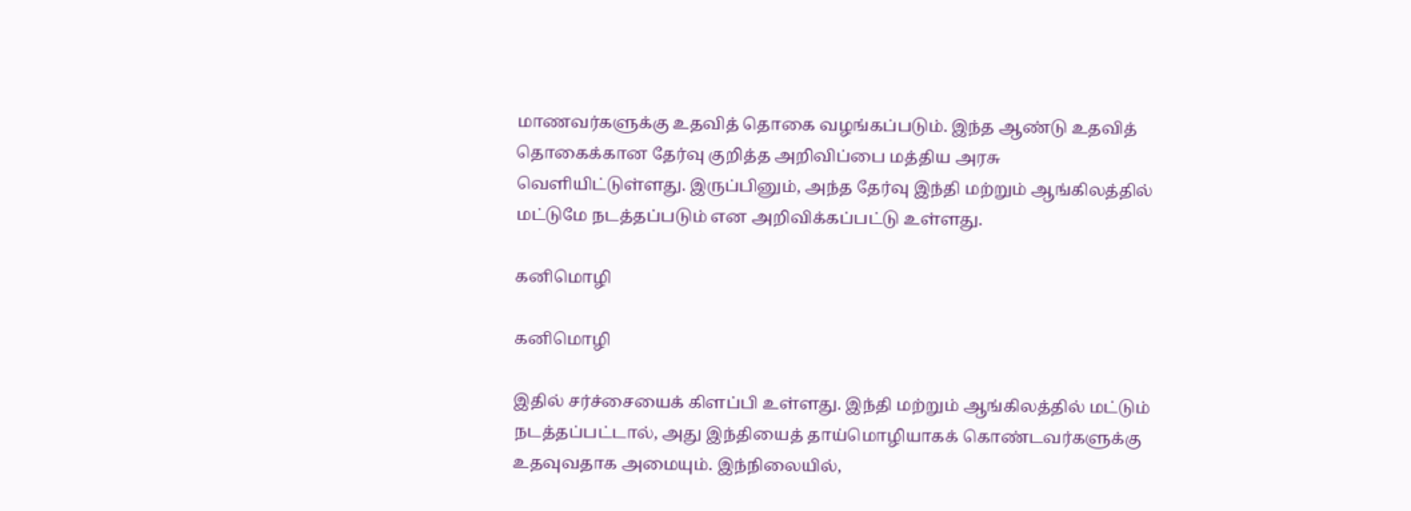மாணவர்களுக்கு உதவித் தொகை வழங்கப்படும். இந்த ஆண்டு உதவித் தொகைக்கான தேர்வு குறித்த அறிவிப்பை மத்திய அரசு வெளியிட்டுள்ளது. இருப்பினும், அந்த தேர்வு இந்தி மற்றும் ஆங்கிலத்தில் மட்டுமே நடத்தப்படும் என அறிவிக்கப்பட்டு உள்ளது.

கனிமொழி

கனிமொழி

இதில் சர்ச்சையைக் கிளப்பி உள்ளது. இந்தி மற்றும் ஆங்கிலத்தில் மட்டும் நடத்தப்பட்டால், அது இந்தியைத் தாய்மொழியாகக் கொண்டவர்களுக்கு உதவுவதாக அமையும். இந்நிலையில்,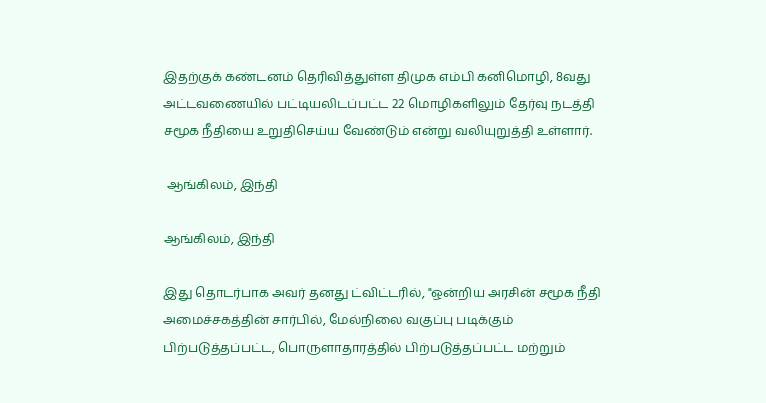இதற்குக் கண்டனம் தெரிவித்துள்ள திமுக எம்பி கனிமொழி, 8வது அட்டவணையில் பட்டியலிடப்பட்ட 22 மொழிகளிலும் தேர்வு நடத்தி சமூக நீதியை உறுதிசெய்ய வேண்டும் என்று வலியுறுத்தி உள்ளார்.

 ஆங்கிலம், இந்தி

ஆங்கிலம், இந்தி

இது தொடர்பாக அவர் தனது ட்விட்டரில், "ஒன்றிய அரசின் சமூக நீதி அமைச்சகத்தின் சார்பில், மேல்நிலை வகுப்பு படிக்கும் பிற்படுத்தப்பட்ட, பொருளாதாரத்தில் பிற்படுத்தப்பட்ட மற்றும்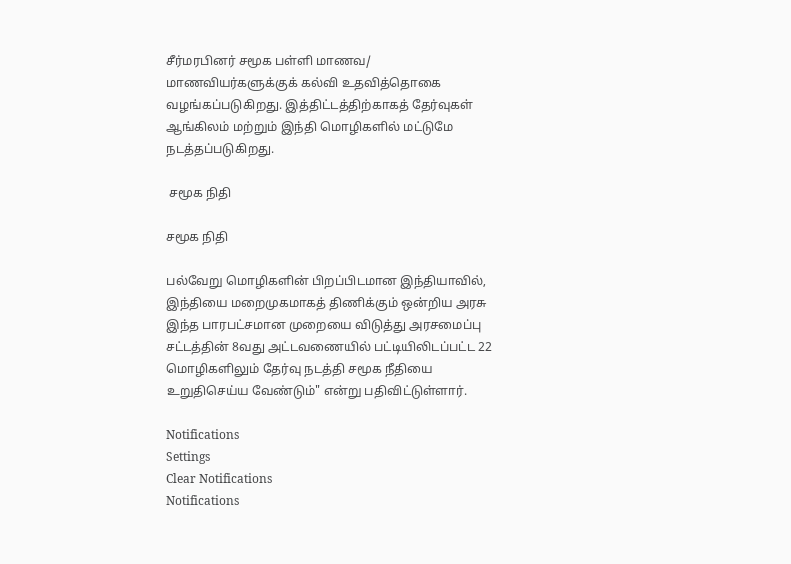சீர்மரபினர் சமூக பள்ளி மாணவ/ மாணவியர்களுக்குக் கல்வி உதவித்தொகை வழங்கப்படுகிறது. இத்திட்டத்திற்காகத் தேர்வுகள் ஆங்கிலம் மற்றும் இந்தி மொழிகளில் மட்டுமே நடத்தப்படுகிறது.

 சமூக நிதி

சமூக நிதி

பல்வேறு மொழிகளின் பிறப்பிடமான இந்தியாவில், இந்தியை மறைமுகமாகத் திணிக்கும் ஒன்றிய அரசு இந்த பாரபட்சமான முறையை விடுத்து அரசமைப்பு சட்டத்தின் 8வது அட்டவணையில் பட்டியிலிடப்பட்ட 22 மொழிகளிலும் தேர்வு நடத்தி சமூக நீதியை உறுதிசெய்ய வேண்டும்" என்று பதிவிட்டுள்ளார்.

Notifications
Settings
Clear Notifications
Notifications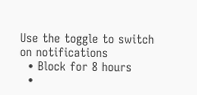Use the toggle to switch on notifications
  • Block for 8 hours
  •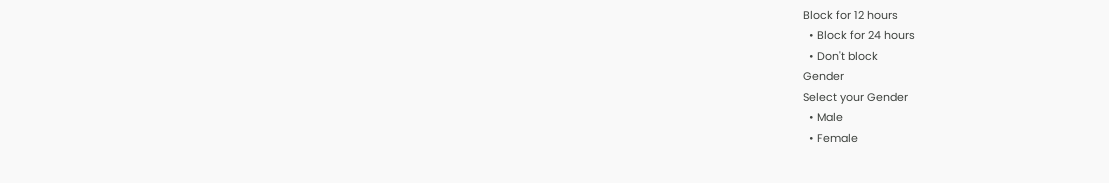Block for 12 hours
  • Block for 24 hours
  • Don't block
Gender
Select your Gender
  • Male
  • Female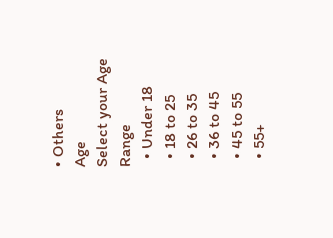• Others
Age
Select your Age Range
  • Under 18
  • 18 to 25
  • 26 to 35
  • 36 to 45
  • 45 to 55
  • 55+